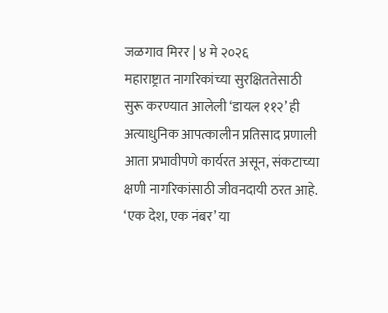जळगाव मिरर | ४ मे २०२६
महाराष्ट्रात नागरिकांच्या सुरक्षिततेसाठी सुरू करण्यात आलेली ‘डायल ११२’ ही अत्याधुनिक आपत्कालीन प्रतिसाद प्रणाली आता प्रभावीपणे कार्यरत असून, संकटाच्या क्षणी नागरिकांसाठी जीवनदायी ठरत आहे. ‘एक देश, एक नंबर’ या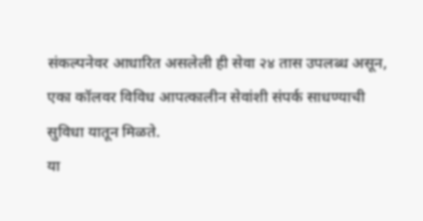संकल्पनेवर आधारित असलेली ही सेवा २४ तास उपलब्ध असून, एका कॉलवर विविध आपत्कालीन सेवांशी संपर्क साधण्याची सुविधा यातून मिळते.
या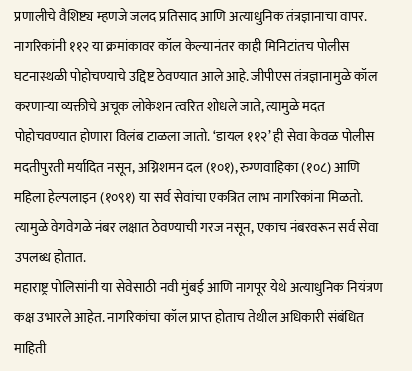प्रणालीचे वैशिष्ट्य म्हणजे जलद प्रतिसाद आणि अत्याधुनिक तंत्रज्ञानाचा वापर. नागरिकांनी ११२ या क्रमांकावर कॉल केल्यानंतर काही मिनिटांतच पोलीस घटनास्थळी पोहोचण्याचे उद्दिष्ट ठेवण्यात आले आहे. जीपीएस तंत्रज्ञानामुळे कॉल करणाऱ्या व्यक्तीचे अचूक लोकेशन त्वरित शोधले जाते, त्यामुळे मदत पोहोचवण्यात होणारा विलंब टाळला जातो. ‘डायल ११२’ ही सेवा केवळ पोलीस मदतीपुरती मर्यादित नसून, अग्निशमन दल (१०१), रुग्णवाहिका (१०८) आणि महिला हेल्पलाइन (१०९१) या सर्व सेवांचा एकत्रित लाभ नागरिकांना मिळतो. त्यामुळे वेगवेगळे नंबर लक्षात ठेवण्याची गरज नसून, एकाच नंबरवरून सर्व सेवा उपलब्ध होतात.
महाराष्ट्र पोलिसांनी या सेवेसाठी नवी मुंबई आणि नागपूर येथे अत्याधुनिक नियंत्रण कक्ष उभारले आहेत. नागरिकांचा कॉल प्राप्त होताच तेथील अधिकारी संबंधित माहिती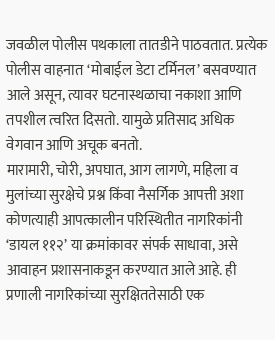जवळील पोलीस पथकाला तातडीने पाठवतात. प्रत्येक पोलीस वाहनात ‘मोबाईल डेटा टर्मिनल’ बसवण्यात आले असून, त्यावर घटनास्थळाचा नकाशा आणि तपशील त्वरित दिसतो. यामुळे प्रतिसाद अधिक वेगवान आणि अचूक बनतो.
मारामारी, चोरी, अपघात, आग लागणे, महिला व मुलांच्या सुरक्षेचे प्रश्न किंवा नैसर्गिक आपत्ती अशा कोणत्याही आपत्कालीन परिस्थितीत नागरिकांनी ‘डायल ११२’ या क्रमांकावर संपर्क साधावा, असे आवाहन प्रशासनाकडून करण्यात आले आहे. ही प्रणाली नागरिकांच्या सुरक्षिततेसाठी एक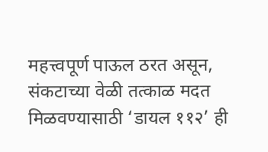महत्त्वपूर्ण पाऊल ठरत असून, संकटाच्या वेळी तत्काळ मदत मिळवण्यासाठी ‘डायल ११२’ ही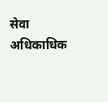सेवा अधिकाधिक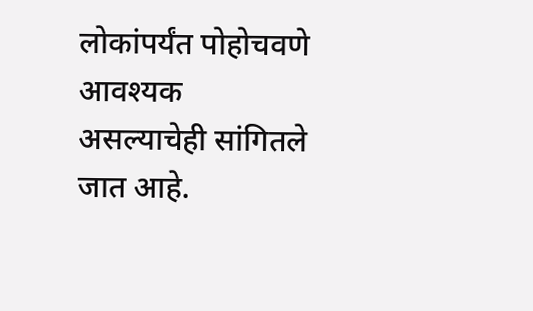लोकांपर्यंत पोहोचवणे आवश्यक असल्याचेही सांगितले जात आहे.